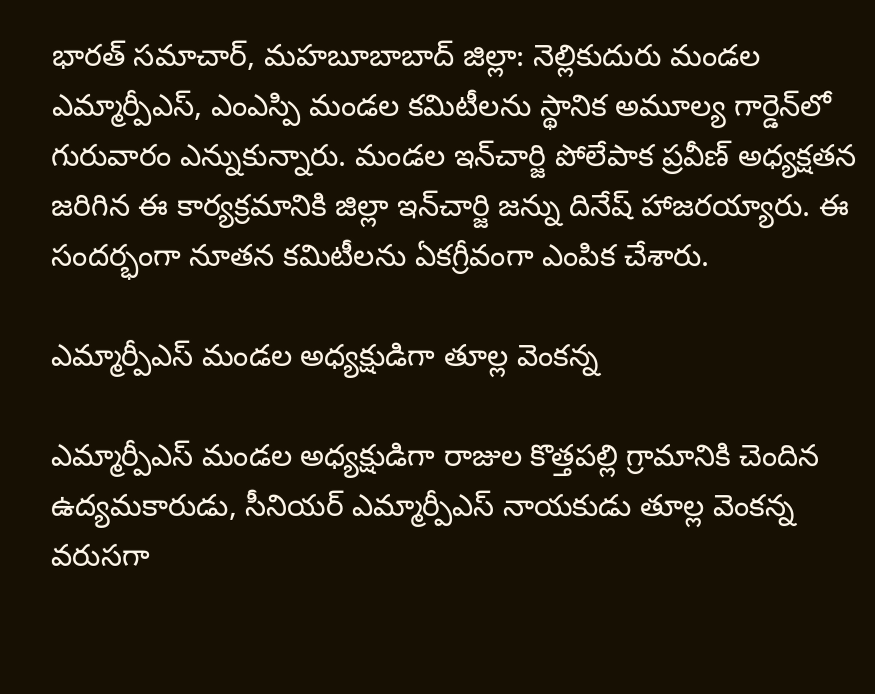భారత్ సమాచార్, మహబూబాబాద్ జిల్లా: నెల్లికుదురు మండల ఎమ్మార్పీఎస్, ఎంఎస్పి మండల కమిటీలను స్థానిక అమూల్య గార్డెన్‌లో గురువారం ఎన్నుకున్నారు. మండల ఇన్‌చార్జి పోలేపాక ప్రవీణ్ అధ్యక్షతన జరిగిన ఈ కార్యక్రమానికి జిల్లా ఇన్‌చార్జి జన్ను దినేష్ హాజరయ్యారు. ఈ సందర్భంగా నూతన కమిటీలను ఏకగ్రీవంగా ఎంపిక చేశారు.

ఎమ్మార్పీఎస్ మండల అధ్యక్షుడిగా తూల్ల వెంకన్న

ఎమ్మార్పీఎస్ మండల అధ్యక్షుడిగా రాజుల కొత్తపల్లి గ్రామానికి చెందిన ఉద్యమకారుడు, సీనియర్ ఎమ్మార్పీఎస్ నాయకుడు తూల్ల వెంకన్న వరుసగా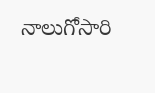నాలుగోసారి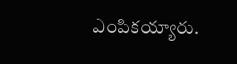ఎంపికయ్యారు.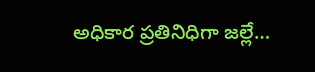అధికార ప్రతినిధిగా జల్లే…